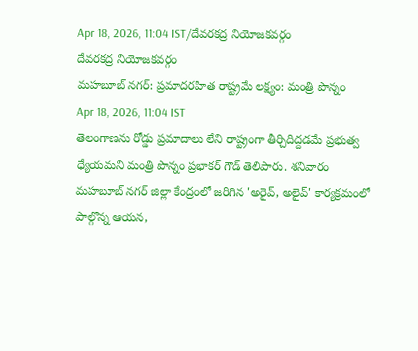Apr 18, 2026, 11:04 IST/దేవరకద్ర నియోజకవర్గం
దేవరకద్ర నియోజకవర్గం
మహబూబ్ నగర్: ప్రమాదరహిత రాష్ట్రమే లక్ష్యం: మంత్రి పొన్నం
Apr 18, 2026, 11:04 IST
తెలంగాణను రోడ్డు ప్రమాదాలు లేని రాష్ట్రంగా తీర్చిదిద్దడమే ప్రభుత్వ ధ్యేయమని మంత్రి పొన్నం ప్రభాకర్ గౌడ్ తెలిపారు. శనివారం మహబూబ్ నగర్ జిల్లా కేంద్రంలో జరిగిన 'అరైవ్, అలైవ్' కార్యక్రమంలో పాల్గొన్న ఆయన,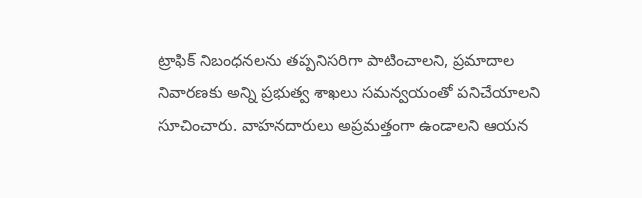ట్రాఫిక్ నిబంధనలను తప్పనిసరిగా పాటించాలని, ప్రమాదాల నివారణకు అన్ని ప్రభుత్వ శాఖలు సమన్వయంతో పనిచేయాలని సూచించారు. వాహనదారులు అప్రమత్తంగా ఉండాలని ఆయన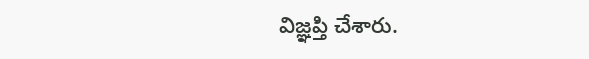విజ్ఞప్తి చేశారు.